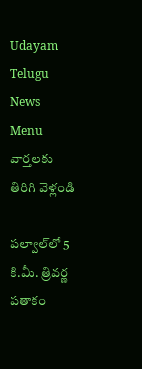Udayam Telugu News
Menu
వార్తలకు తిరిగి వెళ్లండి

పల్వాల్‌లో 5 కి.మీ. త్రివర్ణ పతాకం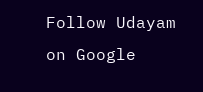Follow Udayam on Google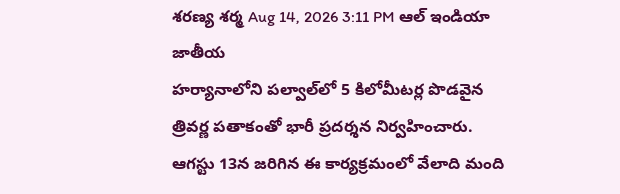శరణ్య శర్మ Aug 14, 2026 3:11 PM ఆల్ ఇండియా జాతీయ
హర్యానాలోని పల్వాల్‌లో 5 కిలోమీటర్ల పొడవైన త్రివర్ణ పతాకంతో భారీ ప్రదర్శన నిర్వహించారు. ఆగస్టు 13న జరిగిన ఈ కార్యక్రమంలో వేలాది మంది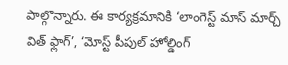పాల్గొన్నారు. ఈ కార్యక్రమానికి ‘లాంగెస్ట్‌ మాస్‌ మార్చ్‌ విత్‌ ఫ్లాగ్‌’, ‘మోస్ట్‌ పీపుల్‌ హోల్డింగ్‌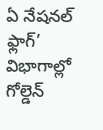ఏ నేషనల్‌ ఫ్లాగ్‌’ విభాగాల్లో గోల్డెన్‌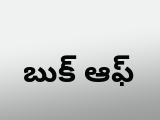బుక్‌ ఆఫ్‌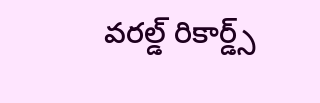వరల్డ్‌ రికార్డ్స్‌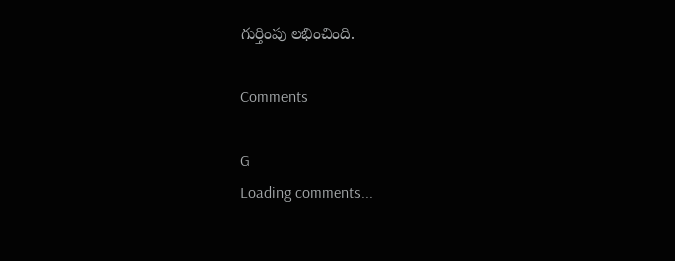గుర్తింపు లభించింది.

Comments

G
Loading comments...